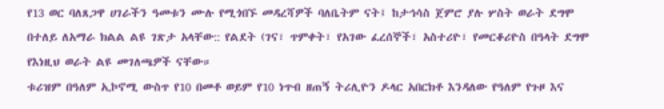የ13 ወር ባለጸጋዋ ሀገራችን ዓመቱን ሙሉ የሚጎበኙ መዳረሻዎች ባለቤትም ናት፤ ከታኅሳስ ጀምሮ ያሉ ሦስት ወራት ደግሞ በተለይ ለአማራ ክልል ልዩ ገጽታ አላቸው:: የልደት (ገና፣ ጥምቀት፣ የአገው ፈረሰኞች፣ አስተሪዮ፣ የመርቆሪዮስ በዓላት ደግሞ የእነዚህ ወራት ልዩ መገለጫዎች ናቸው።
ቱሪዝም በዓለም ኢኮኖሚ ውስጥ የ10 በመቶ ወይም የ10 ነጥብ ዘጠኝ ትሪሊዮን ዶላር አበርክቶ እንዳለው የዓለም የጉዞ እና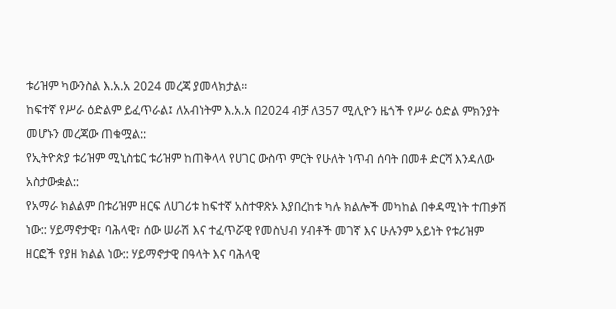ቱሪዝም ካውንስል እ.አ.አ 2024 መረጃ ያመላክታል።
ከፍተኛ የሥራ ዕድልም ይፈጥራል፤ ለአብነትም እ.አ.አ በ2024 ብቻ ለ357 ሚሊዮን ዜጎች የሥራ ዕድል ምክንያት መሆኑን መረጃው ጠቁሟል::
የኢትዮጵያ ቱሪዝም ሚኒስቴር ቱሪዝም ከጠቅላላ የሀገር ውስጥ ምርት የሁለት ነጥብ ሰባት በመቶ ድርሻ እንዳለው አስታውቋል::
የአማራ ክልልም በቱሪዝም ዘርፍ ለሀገሪቱ ከፍተኛ አስተዋጽኦ እያበረከቱ ካሉ ክልሎች መካከል በቀዳሚነት ተጠቃሽ ነው:: ሃይማኖታዊ፣ ባሕላዊ፣ ሰው ሠራሽ እና ተፈጥሯዊ የመስህብ ሃብቶች መገኛ እና ሁሉንም አይነት የቱሪዝም ዘርፎች የያዘ ክልል ነው:: ሃይማኖታዊ በዓላት እና ባሕላዊ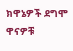ክዋኔዎች ደግሞ ዋናዎቹ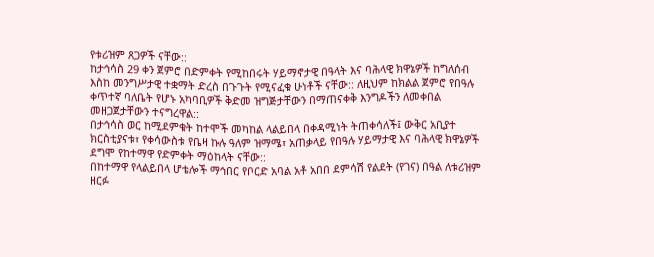የቱሪዝም ጸጋዎች ናቸው::
ከታኅሳስ 29 ቀን ጀምሮ በድምቀት የሚከበሩት ሃይማኖታዊ በዓላት እና ባሕላዊ ክዋኔዎች ከግለሰብ እስከ መንግሥታዊ ተቋማት ድረስ በጉጉት የሚናፈቁ ሁነቶች ናቸው:: ለዚህም ከክልል ጀምሮ የበዓሉ ቀጥተኛ ባለቤት የሆኑ አካባቢዎች ቅድመ ዝግጅታቸውን በማጠናቀቅ እንግዶችን ለመቀበል መዘጋጀታቸውን ተናግረዋል::
በታኅሳስ ወር ከሚደምቁት ከተሞች መካከል ላልይበላ በቀዳሚነት ትጠቀሳለች፤ ውቅር አቢያተ ክርስቲያናቱ፣ የቀሳውስቱ የቤዛ ኩሉ ዓለም ዝማሜ፣ አጠቃላይ የበዓሉ ሃይማታዊ እና ባሕላዊ ክዋኔዎች ደግሞ የከተማዋ የድምቀት ማዕከላት ናቸው::
በከተማዋ የላልይበላ ሆቴሎች ማኅበር የቦርድ አባል አቶ አበበ ደምሳሽ የልደት (የገና) በዓል ለቱሪዝም ዘርፉ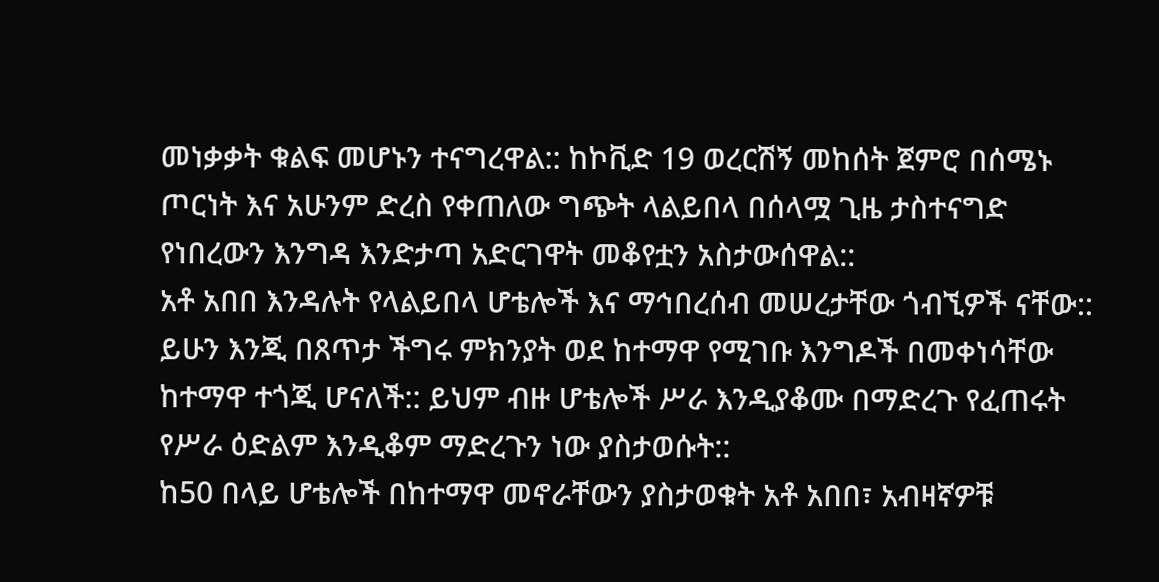መነቃቃት ቁልፍ መሆኑን ተናግረዋል:: ከኮቪድ 19 ወረርሽኝ መከሰት ጀምሮ በሰሜኑ ጦርነት እና አሁንም ድረስ የቀጠለው ግጭት ላልይበላ በሰላሟ ጊዜ ታስተናግድ የነበረውን እንግዳ እንድታጣ አድርገዋት መቆየቷን አስታውሰዋል::
አቶ አበበ እንዳሉት የላልይበላ ሆቴሎች እና ማኅበረሰብ መሠረታቸው ጎብኚዎች ናቸው:: ይሁን እንጂ በጸጥታ ችግሩ ምክንያት ወደ ከተማዋ የሚገቡ እንግዶች በመቀነሳቸው ከተማዋ ተጎጂ ሆናለች:: ይህም ብዙ ሆቴሎች ሥራ እንዲያቆሙ በማድረጉ የፈጠሩት የሥራ ዕድልም እንዲቆም ማድረጉን ነው ያስታወሱት::
ከ50 በላይ ሆቴሎች በከተማዋ መኖራቸውን ያስታወቁት አቶ አበበ፣ አብዛኛዎቹ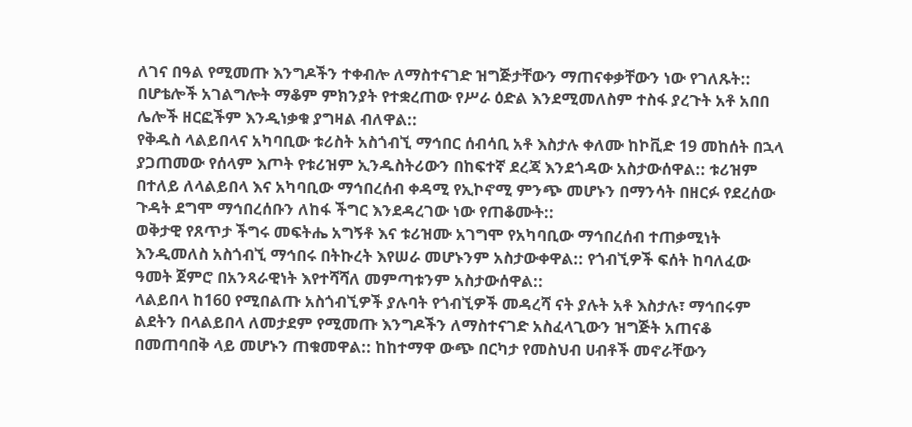ለገና በዓል የሚመጡ እንግዶችን ተቀብሎ ለማስተናገድ ዝግጅታቸውን ማጠናቀቃቸውን ነው የገለጹት:: በሆቴሎች አገልግሎት ማቆም ምክንያት የተቋረጠው የሥራ ዕድል እንደሚመለስም ተስፋ ያረጉት አቶ አበበ ሌሎች ዘርፎችም እንዲነቃቁ ያግዛል ብለዋል::
የቅዱስ ላልይበላና አካባቢው ቱሪስት አስጎብኚ ማኅበር ሰብሳቢ አቶ እስታሉ ቀለሙ ከኮቪድ 19 መከሰት በኋላ ያጋጠመው የሰላም እጦት የቱሪዝም ኢንዱስትሪውን በከፍተኛ ደረጃ እንደጎዳው አስታውሰዋል:: ቱሪዝም በተለይ ለላልይበላ እና አካባቢው ማኅበረሰብ ቀዳሚ የኢኮኖሚ ምንጭ መሆኑን በማንሳት በዘርፉ የደረሰው ጉዳት ደግሞ ማኅበረሰቡን ለከፋ ችግር እንደዳረገው ነው የጠቆሙት::
ወቅታዊ የጸጥታ ችግሩ መፍትሔ አግኝቶ እና ቱሪዝሙ አገግሞ የአካባቢው ማኅበረሰብ ተጠቃሚነት እንዲመለስ አስጎብኚ ማኅበሩ በትኩረት እየሠራ መሆኑንም አስታውቀዋል:: የጎብኚዎች ፍሰት ከባለፈው ዓመት ጀምሮ በአንጻራዊነት እየተሻሻለ መምጣቱንም አስታውሰዋል::
ላልይበላ ከ160 የሚበልጡ አስጎብኚዎች ያሉባት የጎብኚዎች መዳረሻ ናት ያሉት አቶ እስታሉ፣ ማኅበሩም ልደትን በላልይበላ ለመታደም የሚመጡ እንግዶችን ለማስተናገድ አስፈላጊውን ዝግጅት አጠናቆ በመጠባበቅ ላይ መሆኑን ጠቁመዋል:: ከከተማዋ ውጭ በርካታ የመስህብ ሀብቶች መኖራቸውን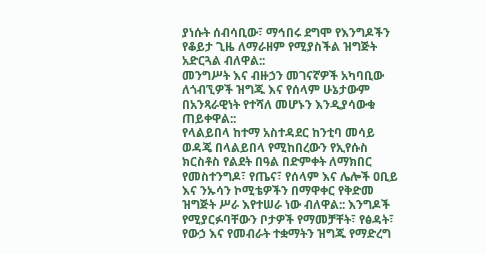ያነሱት ሰብሳቢው፣ ማኅበሩ ደግሞ የእንግዶችን የቆይታ ጊዜ ለማራዘም የሚያስችል ዝግጅት አድርጓል ብለዋል::
መንግሥት እና ብዙኃን መገናኛዎች አካባቢው ለጎብኚዎች ዝግጁ እና የሰላም ሁኔታውም በአንጻራዊነት የተሻለ መሆኑን እንዲያሳውቁ ጠይቀዋል::
የላልይበላ ከተማ አስተዳደር ከንቲባ መሳይ ወዳጄ በላልይበላ የሚከበረውን የኢየሱስ ክርስቶስ የልደት በዓል በድምቀት ለማክበር የመስተንግዶ፣ የጤና፣ የሰላም እና ሌሎች ዐቢይ እና ንኡሳን ኮሚቴዎችን በማዋቀር የቅድመ ዝግጅት ሥራ እየተሠራ ነው ብለዋል:: እንግዶች የሚያርፉባቸውን ቦታዎች የማመቻቸት፣ የፅዳት፣ የውኃ እና የመብራት ተቋማትን ዝግጁ የማድረግ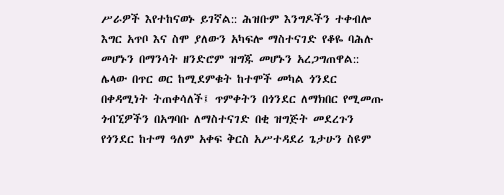ሥራዎች እየተከናወኑ ይገኛል:: ሕዝቡም እንግዶችን ተቀብሎ እግር አጥቦ እና ስሞ ያለውን አካፍሎ ማስተናገድ የቆዬ ባሕሉ መሆኑን በማንሳት ዘንድሮም ዝግጁ መሆኑን አረጋግጠዋል::
ሌላው በጥር ወር ከሚደምቁት ከተሞች መካል ጎንደር በቀዳሚነት ትጠቀሳለች፤ ጥምቀትን በጎንደር ለማክበር የሚመጡ ጎብኚዎችን በአግባቡ ለማስተናገድ በቂ ዝግጅት መደረጉን የጎንደር ከተማ ዓለም አቀፍ ቅርስ አሥተዳደሪ ጌታሁን ስዩም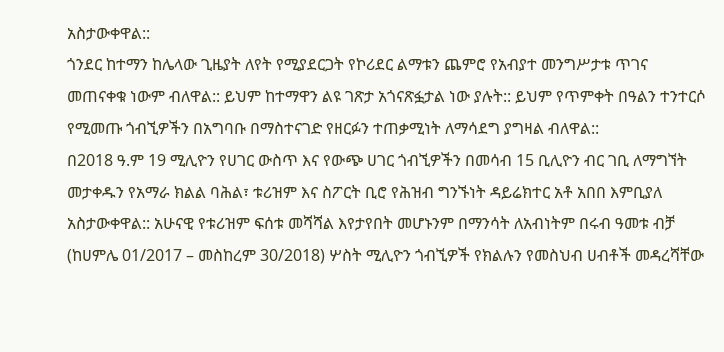አስታውቀዋል::
ጎንደር ከተማን ከሌላው ጊዜያት ለየት የሚያደርጋት የኮሪደር ልማቱን ጨምሮ የአብያተ መንግሥታቱ ጥገና መጠናቀቁ ነውም ብለዋል:: ይህም ከተማዋን ልዩ ገጽታ አጎናጽፏታል ነው ያሉት:: ይህም የጥምቀት በዓልን ተንተርሶ የሚመጡ ጎብኚዎችን በአግባቡ በማስተናገድ የዘርፉን ተጠቃሚነት ለማሳደግ ያግዛል ብለዋል::
በ2018 ዓ.ም 19 ሚሊዮን የሀገር ውስጥ እና የውጭ ሀገር ጎብኚዎችን በመሳብ 15 ቢሊዮን ብር ገቢ ለማግኘት መታቀዱን የአማራ ክልል ባሕል፣ ቱሪዝም እና ስፖርት ቢሮ የሕዝብ ግንኙነት ዳይሬክተር አቶ አበበ እምቢያለ አስታውቀዋል:: አሁናዊ የቱሪዝም ፍሰቱ መሻሻል እየታየበት መሆኑንም በማንሳት ለአብነትም በሩብ ዓመቱ ብቻ (ከሀምሌ 01/2017 – መስከረም 30/2018) ሦስት ሚሊዮን ጎብኚዎች የክልሉን የመስህብ ሀብቶች መዳረሻቸው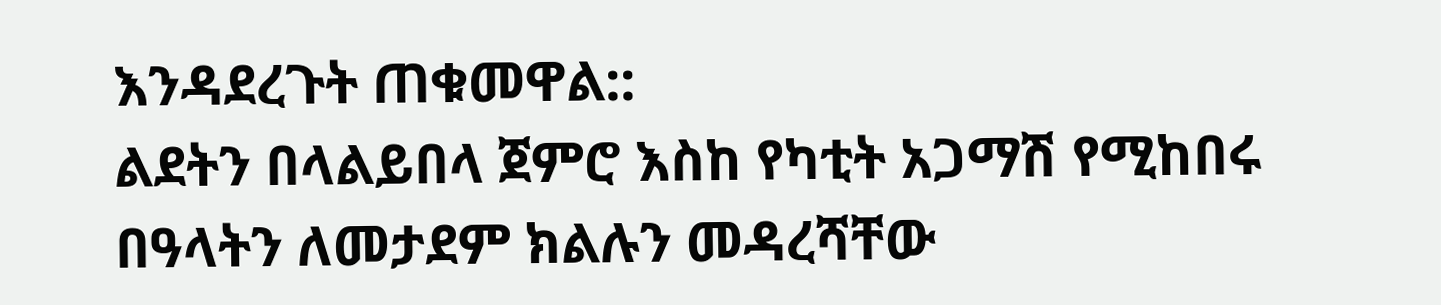እንዳደረጉት ጠቁመዋል::
ልደትን በላልይበላ ጀምሮ እስከ የካቲት አጋማሽ የሚከበሩ በዓላትን ለመታደም ክልሉን መዳረሻቸው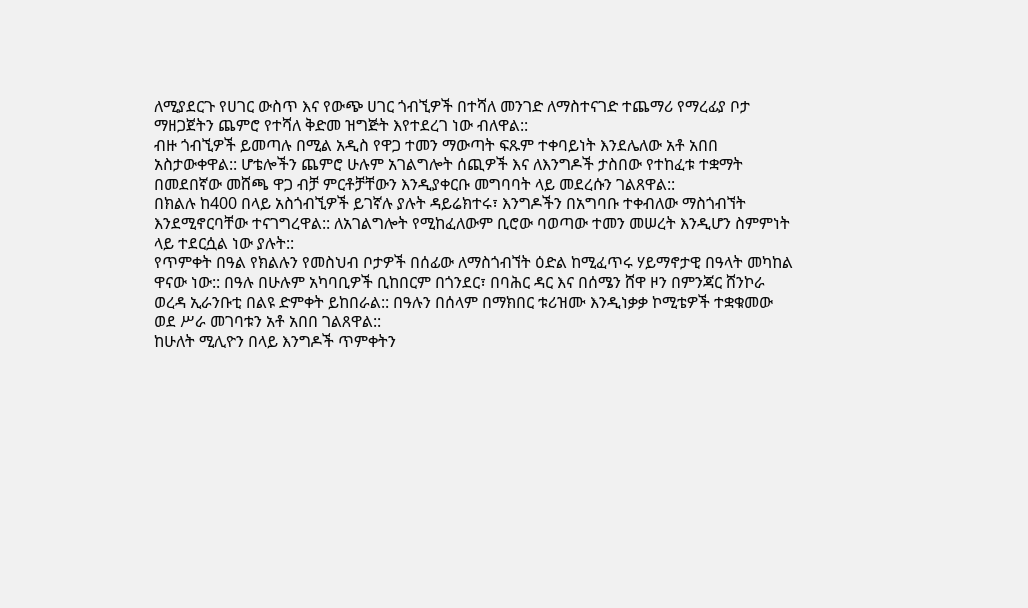ለሚያደርጉ የሀገር ውስጥ እና የውጭ ሀገር ጎብኚዎች በተሻለ መንገድ ለማስተናገድ ተጨማሪ የማረፊያ ቦታ ማዘጋጀትን ጨምሮ የተሻለ ቅድመ ዝግጅት እየተደረገ ነው ብለዋል::
ብዙ ጎብኚዎች ይመጣሉ በሚል አዲስ የዋጋ ተመን ማውጣት ፍጹም ተቀባይነት እንደሌለው አቶ አበበ አስታውቀዋል:: ሆቴሎችን ጨምሮ ሁሉም አገልግሎት ሰጪዎች እና ለእንግዶች ታስበው የተከፈቱ ተቋማት በመደበኛው መሸጫ ዋጋ ብቻ ምርቶቻቸውን እንዲያቀርቡ መግባባት ላይ መደረሱን ገልጸዋል::
በክልሉ ከ400 በላይ አስጎብኚዎች ይገኛሉ ያሉት ዳይሬክተሩ፣ እንግዶችን በአግባቡ ተቀብለው ማስጎብኘት እንደሚኖርባቸው ተናገግረዋል:: ለአገልግሎት የሚከፈለውም ቢሮው ባወጣው ተመን መሠረት እንዲሆን ስምምነት ላይ ተደርሷል ነው ያሉት::
የጥምቀት በዓል የክልሉን የመስህብ ቦታዎች በሰፊው ለማስጎብኘት ዕድል ከሚፈጥሩ ሃይማኖታዊ በዓላት መካከል ዋናው ነው:: በዓሉ በሁሉም አካባቢዎች ቢከበርም በጎንደር፣ በባሕር ዳር እና በሰሜን ሸዋ ዞን በምንጃር ሸንኮራ ወረዳ ኢራንቡቲ በልዩ ድምቀት ይከበራል:: በዓሉን በሰላም በማክበር ቱሪዝሙ እንዲነቃቃ ኮሚቴዎች ተቋቁመው ወደ ሥራ መገባቱን አቶ አበበ ገልጸዋል::
ከሁለት ሚሊዮን በላይ እንግዶች ጥምቀትን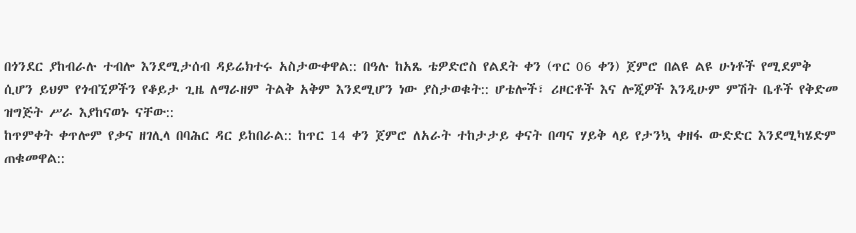በጎንደር ያከብራሉ ተብሎ እንደሚታሰብ ዳይሬክተሩ አስታውቀዋል:: በዓሉ ከአጼ ቴዎድሮስ የልደት ቀን (ጥር 06 ቀን) ጀምሮ በልዩ ልዩ ሁነቶች የሚደምቅ ሲሆን ይህም የጎብኚዎችን የቆይታ ጊዜ ለማራዘም ትልቅ አቅም እንደሚሆን ነው ያስታወቁት:: ሆቴሎች፣ ሪዞርቶች እና ሎጂዎች እንዲሁም ምሽት ቤቶች የቅድመ ዝግጅት ሥራ እያከናወኑ ናቸው::
ከጥምቀት ቀጥሎም የቃና ዘገሊላ በባሕር ዳር ይከበራል:: ከጥር 14 ቀን ጀምሮ ለአራት ተከታታይ ቀናት በጣና ሃይቅ ላይ የታንኳ ቀዘፋ ውድድር እንደሚካሄድም ጠቁመዋል::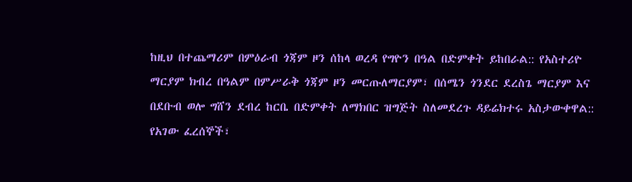ከዚህ በተጨማሪም በምዕራብ ጎጃም ዞን ሰከላ ወረዳ የግዮን በዓል በድምቀት ይከበራል:: የአስተሪዮ ማርያም ክብረ በዓልም በምሥራቅ ጎጃም ዞን መርጡለማርያም፣ በሰሜን ጎንደር ደረስጌ ማርያም እና በደቡብ ወሎ ግሸን ደብረ ከርቤ በድምቀት ለማክበር ዝግጅት ስለመደረጉ ዳይሬክተሩ አስታውቀዋል::
የአገው ፈረሰኞች፣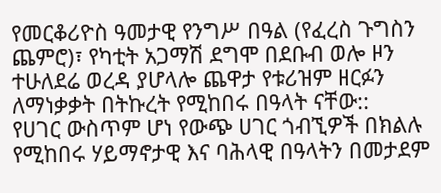የመርቆሪዮስ ዓመታዊ የንግሥ በዓል (የፈረስ ጉግስን ጨምሮ)፣ የካቲት አጋማሽ ደግሞ በደቡብ ወሎ ዞን ተሁለደሬ ወረዳ ያሆላሎ ጨዋታ የቱሪዝም ዘርፉን ለማነቃቃት በትኩረት የሚከበሩ በዓላት ናቸው::
የሀገር ውስጥም ሆነ የውጭ ሀገር ጎብኚዎች በክልሉ የሚከበሩ ሃይማኖታዊ እና ባሕላዊ በዓላትን በመታደም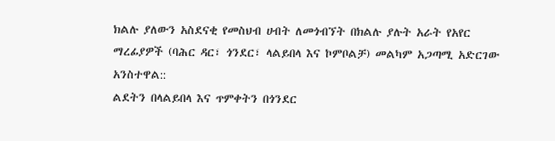ክልሉ ያለውን አስደናቂ የመስህብ ሀብት ለመጎብኘት በክልሉ ያሉት አራት የአየር ማረፊያዎች (ባሕር ዳር፣ ጎንደር፣ ላልይበላ እና ኮምቦልቻ) መልካም አጋጣሚ አድርገው አንስተዋል::
ልደትን በላልይበላ እና ጥምቀትን በጎንደር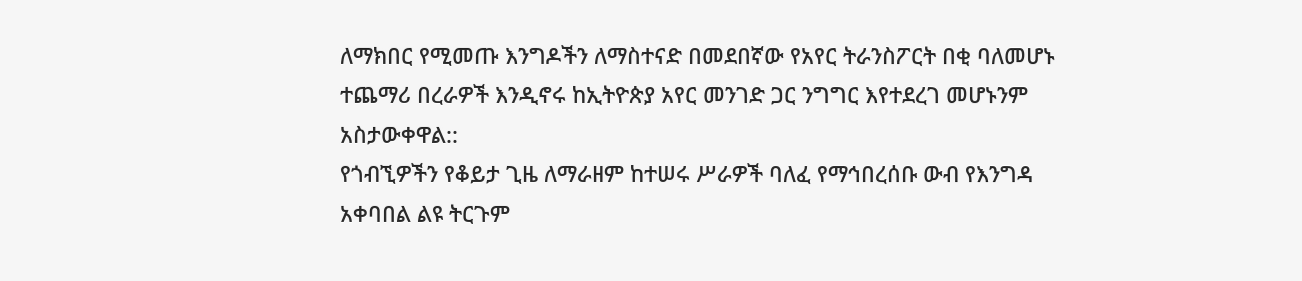ለማክበር የሚመጡ እንግዶችን ለማስተናድ በመደበኛው የአየር ትራንስፖርት በቂ ባለመሆኑ ተጨማሪ በረራዎች እንዲኖሩ ከኢትዮጵያ አየር መንገድ ጋር ንግግር እየተደረገ መሆኑንም አስታውቀዋል::
የጎብኚዎችን የቆይታ ጊዜ ለማራዘም ከተሠሩ ሥራዎች ባለፈ የማኅበረሰቡ ውብ የእንግዳ አቀባበል ልዩ ትርጉም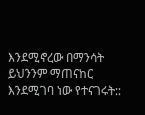እንደሚኖረው በማንሳት ይህንንም ማጠናከር እንደሚገባ ነው የተናገሩት::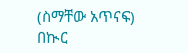(ስማቸው አጥናፍ)
በኲር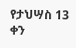የታህሣስ 13 ቀን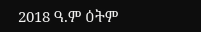2018 ዓ.ም ዕትም